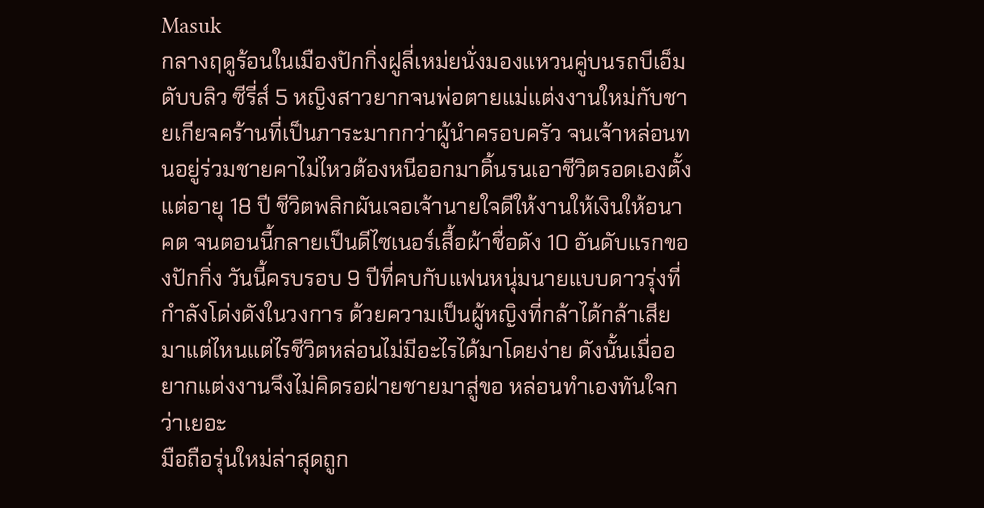Masuk
กลางฤดูร้อนในเมืองปักกิ่งฝูลี่เหม่ยนั่งมองแหวนคู่บนรถบีเอ็มดับบลิว ซีรี่ส์ 5 หญิงสาวยากจนพ่อตายแม่แต่งงานใหม่กับชายเกียจคร้านที่เป็นภาระมากกว่าผู้นำครอบครัว จนเจ้าหล่อนทนอยู่ร่วมชายคาไม่ไหวต้องหนีออกมาดิ้นรนเอาชีวิตรอดเองตั้งแต่อายุ 18 ปี ชีวิตพลิกผันเจอเจ้านายใจดีให้งานให้เงินให้อนาคต จนตอนนี้กลายเป็นดีไซเนอร์เสื้อผ้าชื่อดัง 10 อันดับแรกของปักกิ่ง วันนี้ครบรอบ 9 ปีที่คบกับแฟนหนุ่มนายแบบดาวรุ่งที่กำลังโด่งดังในวงการ ด้วยความเป็นผู้หญิงที่กล้าได้กล้าเสียมาแต่ไหนแต่ไรชีวิตหล่อนไม่มีอะไรได้มาโดยง่าย ดังนั้นเมื่ออยากแต่งงานจึงไม่คิดรอฝ่ายชายมาสู่ขอ หล่อนทำเองทันใจกว่าเยอะ
มือถือรุ่นใหม่ล่าสุดถูก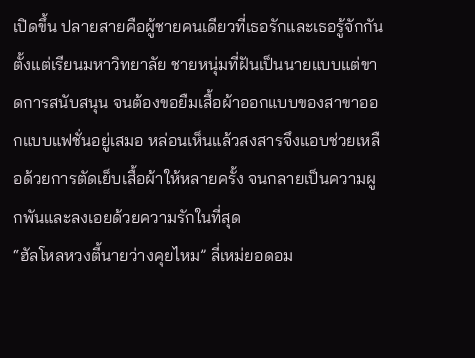เปิดขึ้น ปลายสายคือผู้ชายคนเดียวที่เธอรักและเธอรู้จักกันตั้งแต่เรียนมหาวิทยาลัย ชายหนุ่มที่ฝันเป็นนายแบบแต่ขาดการสนับสนุน จนต้องขอยืมเสื้อผ้าออกแบบของสาขาออกแบบแฟชั่นอยู่เสมอ หล่อนเห็นแล้วสงสารจึงแอบช่วยเหลือด้วยการตัดเย็บเสื้อผ้าให้หลายครั้ง จนกลายเป็นความผูกพันและลงเอยด้วยความรักในที่สุด
“ฮัลโหลหวงตี้นายว่างคุยไหม” ลี่เหม่ยอดอม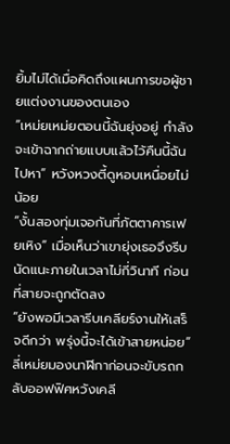ยิ้มไม่ได้เมื่อคิดถึงแผนการขอผู้ชายแต่งงานของตนเอง
“เหม่ยเหม่ยตอนนี้ฉันยุ่งอยู่ กำลังจะเข้าฉากถ่ายแบบแล้วไว้คืนนี้ฉันไปหา” หวังหวงตี้ดูหอบเหนื่อยไม่น้อย
“งั้นสองทุ่มเจอกันที่ภัตตาคารเฟยเหิง” เมื่อเห็นว่าเขายุ่งเธอจึงรีบนัดแนะภายในเวลาไม่กี่วินาที ก่อนที่สายจะถูกตัดลง
“ยังพอมีเวลารีบเคลียร์งานให้เสร็จดีกว่า พรุ่งนี้จะได้เข้าสายหน่อย” ลี่เหม่ยมองนาฬิกาก่อนจะขับรถกลับออฟฟิศหวังเคลี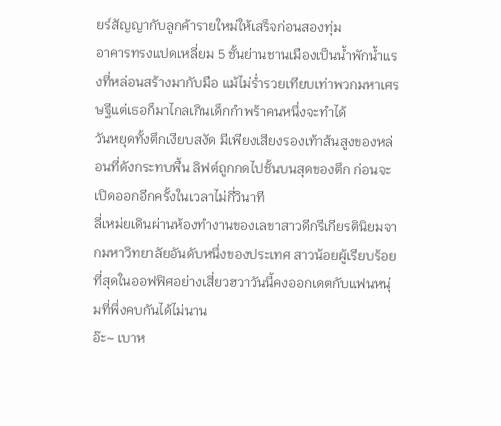ยร์สัญญากับลูกค้ารายใหม่ให้เสร็จก่อนสองทุ่ม
อาคารทรงแปดเหลี่ยม 5 ชั้นย่านชานเมืองเป็นน้ำพักน้ำแรงที่หล่อนสร้างมากับมือ แม้ไม่ร่ำรวยเทียบเท่าพวกมหาเศรษฐีแต่เธอก็มาไกลเกินเด็กกำพร้าคนหนึ่งจะทำได้
วันหยุดทั้งตึกเงียบสงัด มีเพียงเสียงรองเท้าส้นสูงของหล่อนที่ดังกระทบพื้น ลิฟต์ถูกกดไปชั้นบนสุดของตึก ก่อนจะเปิดออกอีกครั้งในเวลาไม่กี่วินาที
ลี่เหม่ยเดินผ่านห้องทำงานของเลขาสาวดีกรีเกียรตินิยมจากมหาวิทยาลัยอันดับหนึ่งของประเทศ สาวน้อยผู้เรียบร้อยที่สุดในออฟฟิศอย่างเสี่ยวฮวาวันนี้คงออกเดตกับแฟนหนุ่มที่พึ่งคบกันได้ไม่นาน
อ๊ะ~ เบาห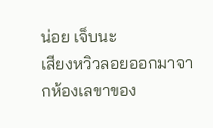น่อย เจ็บนะ
เสียงหวิวลอยออกมาจากห้องเลขาของ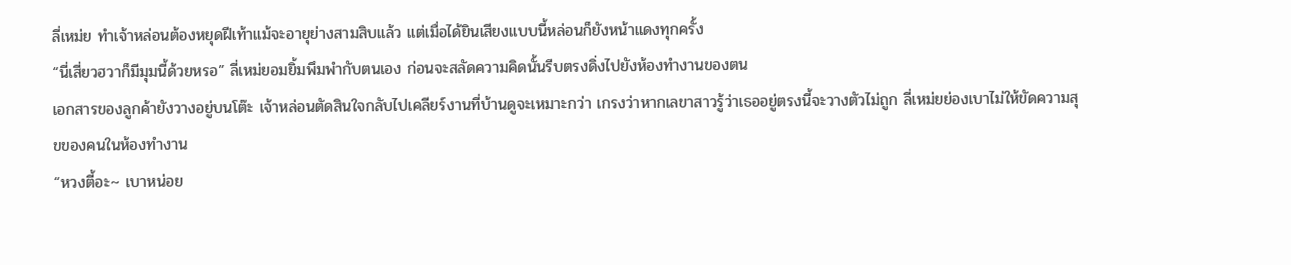ลี่เหม่ย ทำเจ้าหล่อนต้องหยุดฝีเท้าแม้จะอายุย่างสามสิบแล้ว แต่เมื่อได้ยินเสียงแบบนี้หล่อนก็ยังหน้าแดงทุกครั้ง
“นี่เสี่ยวฮวาก็มีมุมนี้ด้วยหรอ” ลี่เหม่ยอมยิ้มพึมพำกับตนเอง ก่อนจะสลัดความคิดนั้นรีบตรงดิ่งไปยังห้องทำงานของตน
เอกสารของลูกค้ายังวางอยู่บนโต๊ะ เจ้าหล่อนตัดสินใจกลับไปเคลียร์งานที่บ้านดูจะเหมาะกว่า เกรงว่าหากเลขาสาวรู้ว่าเธออยู่ตรงนี้จะวางตัวไม่ถูก ลี่เหม่ยย่องเบาไม่ให้ขัดความสุขของคนในห้องทำงาน
“หวงตี้อะ~ เบาหน่อย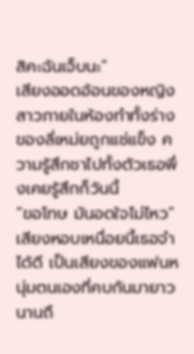สิคะฉันเจ็บนะ”
เสียงออดอ้อนของหญิงสาวภายในห้องทำทั้งร่างของลี่เหม่ยถูกแช่แข็ง ความรู้สึกชาไปทั้งตัวเธอพึ่งเคยรู้สึกก็วันนี้
“ขอโทษ มันอดใจไม่ไหว” เสียงหอบเหนื่อยนี้เธอจำได้ดี เป็นเสียงของแฟนหนุ่มตนเองที่คบกันมายาวนานถึ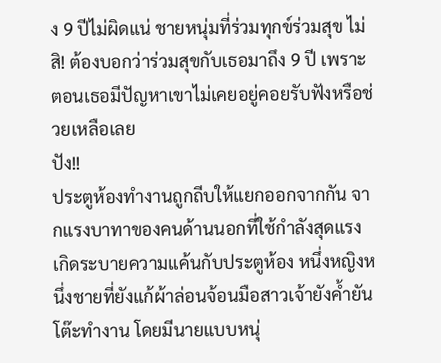ง 9 ปีไม่ผิดแน่ ชายหนุ่มที่ร่วมทุกข์ร่วมสุข ไม่สิ! ต้องบอกว่าร่วมสุขกับเธอมาถึง 9 ปี เพราะตอนเธอมีปัญหาเขาไม่เคยอยู่คอยรับฟังหรือช่วยเหลือเลย
ปัง!!
ประตูห้องทำงานถูกถีบให้แยกออกจากกัน จากแรงบาทาของคนด้านนอกที่ใช้กำลังสุดแรงเกิดระบายความแค้นกับประตูห้อง หนึ่งหญิงหนึ่งชายที่ยังแก้ผ้าล่อนจ้อนมือสาวเจ้ายังค้ำยันโต๊ะทำงาน โดยมีนายแบบหนุ่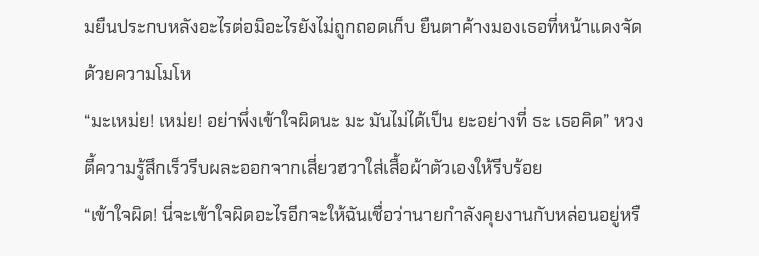มยืนประกบหลังอะไรต่อมิอะไรยังไม่ถูกถอดเก็บ ยืนตาค้างมองเธอที่หน้าแดงจัดด้วยความโมโห
“มะเหม่ย! เหม่ย! อย่าพึ่งเข้าใจผิดนะ มะ มันไม่ได้เป็น ยะอย่างที่ ธะ เธอคิด” หวงตี้ความรู้สึกเร็วรีบผละออกจากเสี่ยวฮวาใส่เสื้อผ้าตัวเองให้รีบร้อย
“เข้าใจผิด! นี่จะเข้าใจผิดอะไรอีกจะให้ฉันเชื่อว่านายกำลังคุยงานกับหล่อนอยู่หรื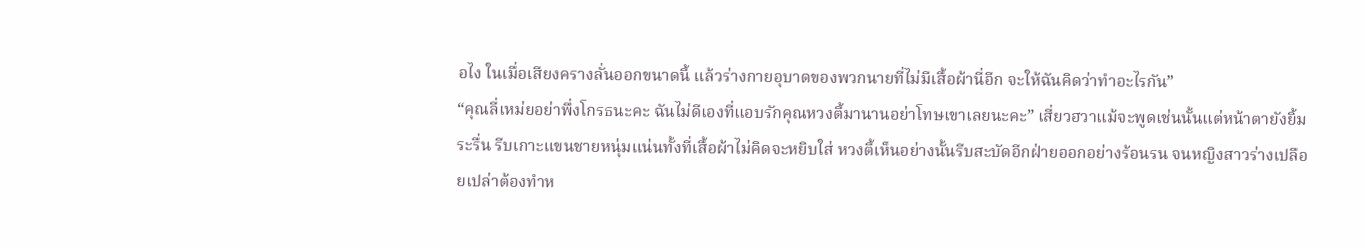อไง ในเมื่อเสียงครางลั่นออกขนาดนี้ แล้วร่างกายอุบาดของพวกนายที่ไม่มีเสื้อผ้านี่อีก จะให้ฉันคิดว่าทำอะไรกัน”
“คุณลี่เหม่ยอย่าพึ่งโกรธนะคะ ฉันไม่ดีเองที่แอบรักคุณหวงตี้มานานอย่าโทษเขาเลยนะคะ” เสี่ยวฮวาแม้จะพูดเช่นนั้นแต่หน้าตายังยิ้มระรื่น รีบเกาะแขนชายหนุ่มแน่นทั้งที่เสื้อผ้าไม่คิดจะหยิบใส่ หวงตี้เห็นอย่างนั้นรีบสะบัดอีกฝ่ายออกอย่างร้อนรน จนหญิงสาวร่างเปลือยเปล่าต้องทำห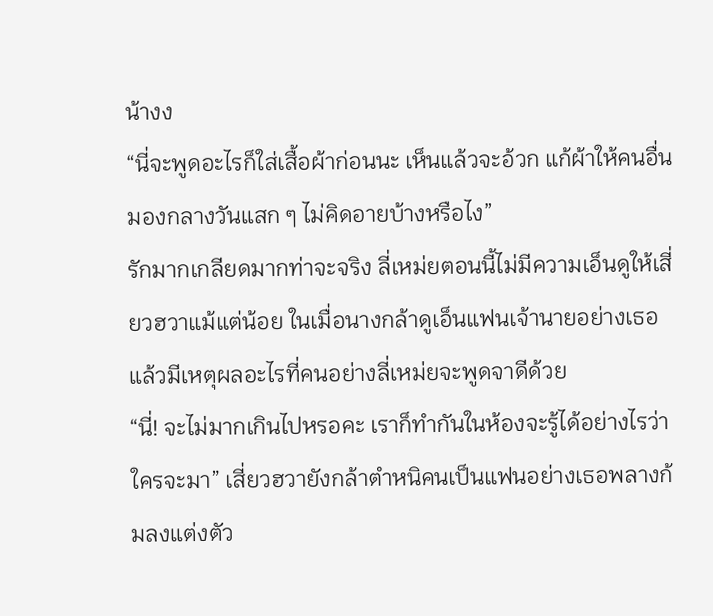น้างง
“นี่จะพูดอะไรก็ใส่เสื้อผ้าก่อนนะ เห็นแล้วจะอ้วก แก้ผ้าให้คนอื่นมองกลางวันแสก ๆ ไม่คิดอายบ้างหรือไง”
รักมากเกลียดมากท่าจะจริง ลี่เหม่ยตอนนี้ไม่มีความเอ็นดูให้เสี่ยวฮวาแม้แต่น้อย ในเมื่อนางกล้าดูเอ็นแฟนเจ้านายอย่างเธอ แล้วมีเหตุผลอะไรที่คนอย่างลี่เหม่ยจะพูดจาดีด้วย
“นี่! จะไม่มากเกินไปหรอคะ เราก็ทำกันในห้องจะรู้ได้อย่างไรว่าใครจะมา” เสี่ยวฮวายังกล้าตำหนิคนเป็นแฟนอย่างเธอพลางก้มลงแต่งตัว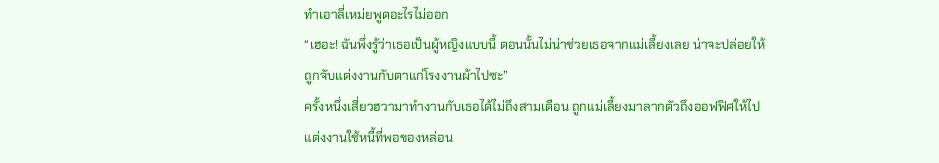ทำเอาลี่เหม่ยพูดอะไรไม่ออก
“เฮอะ! ฉันพึ่งรู้ว่าเธอเป็นผู้หญิงแบบนี้ ตอนนั้นไม่น่าช่วยเธอจากแม่เลี้ยงเลย น่าจะปล่อยให้ถูกจับแต่งงานกับตาแก่โรงงานผ้าไปซะ”
ครั้งหนึ่งเสี่ยวฮวามาทำงานกับเธอได้ไม่ถึงสามเดือน ถูกแม่เลี้ยงมาลากตัวถึงออฟฟิศให้ไปแต่งงานใช้หนี้ที่พอของหล่อน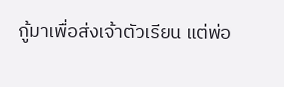กู้มาเพื่อส่งเจ้าตัวเรียน แต่พ่อ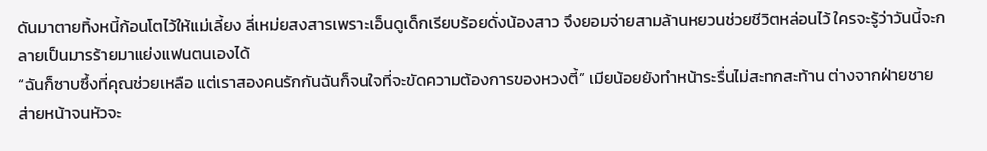ดันมาตายทิ้งหนี้ก้อนโตไว้ให้แม่เลี้ยง ลี่เหม่ยสงสารเพราะเอ็นดูเด็กเรียบร้อยดั่งน้องสาว จึงยอมจ่ายสามล้านหยวนช่วยชีวิตหล่อนไว้ ใครจะรู้ว่าวันนี้จะกลายเป็นมารร้ายมาแย่งแฟนตนเองได้
“ฉันก็ซาบซึ้งที่คุณช่วยเหลือ แต่เราสองคนรักกันฉันก็จนใจที่จะขัดความต้องการของหวงตี้” เมียน้อยยังทำหน้าระรื่นไม่สะทกสะท้าน ต่างจากฝ่ายชายส่ายหน้าจนหัวจะ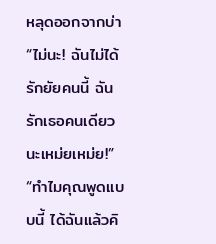หลุดออกจากบ่า
“ไม่นะ! ฉันไม่ได้รักยัยคนนี้ ฉันรักเธอคนเดียวนะเหม่ยเหม่ย!”
“ทำไมคุณพูดแบบนี้ ได้ฉันแล้วคิ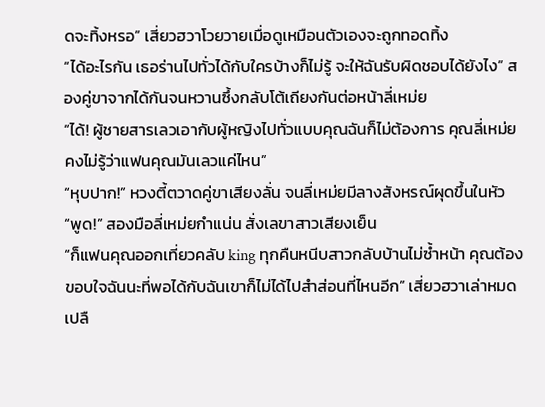ดจะทิ้งหรอ” เสี่ยวฮวาโวยวายเมื่อดูเหมือนตัวเองจะถูกทอดทิ้ง
“ได้อะไรกัน เธอร่านไปทั่วได้กับใครบ้างก็ไม่รู้ จะให้ฉันรับผิดชอบได้ยังไง” สองคู่ขาจากได้กันจนหวานซึ้งกลับโต้เถียงกันต่อหน้าลี่เหม่ย
“ได้! ผู้ชายสารเลวเอากับผู้หญิงไปทั่วแบบคุณฉันก็ไม่ต้องการ คุณลี่เหม่ยคงไม่รู้ว่าแฟนคุณมันเลวแค่ไหน”
“หุบปาก!” หวงตี้ตวาดคู่ขาเสียงลั่น จนลี่เหม่ยมีลางสังหรณ์ผุดขึ้นในหัว
“พูด!” สองมือลี่เหม่ยกำแน่น สั่งเลขาสาวเสียงเย็น
“ก็แฟนคุณออกเที่ยวคลับ king ทุกคืนหนีบสาวกลับบ้านไม่ซ้ำหน้า คุณต้องขอบใจฉันนะที่พอได้กับฉันเขาก็ไม่ได้ไปสำส่อนที่ไหนอีก” เสี่ยวฮวาเล่าหมดเปลื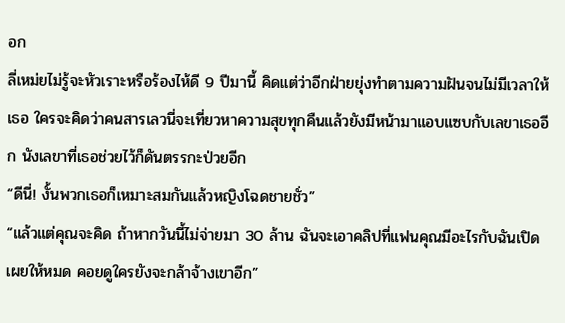อก
ลี่เหม่ยไม่รู้จะหัวเราะหรือร้องไห้ดี 9 ปีมานี้ คิดแต่ว่าอีกฝ่ายยุ่งทำตามความฝันจนไม่มีเวลาให้เธอ ใครจะคิดว่าคนสารเลวนี่จะเที่ยวหาความสุขทุกคืนแล้วยังมีหน้ามาแอบแซบกับเลขาเธออีก นังเลขาที่เธอช่วยไว้ก็ดันตรรกะป่วยอีก
“ดีนี่! งั้นพวกเธอก็เหมาะสมกันแล้วหญิงโฉดชายชั่ว”
“แล้วแต่คุณจะคิด ถ้าหากวันนี้ไม่จ่ายมา 30 ล้าน ฉันจะเอาคลิปที่แฟนคุณมีอะไรกับฉันเปิดเผยให้หมด คอยดูใครยังจะกล้าจ้างเขาอีก”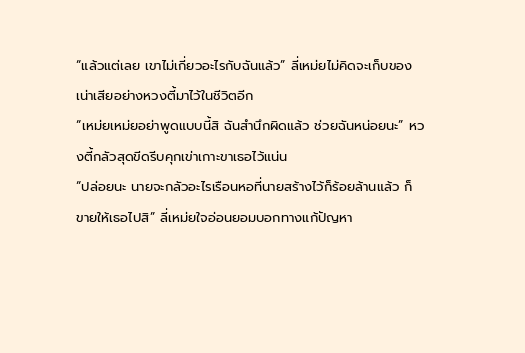“แล้วแต่เลย เขาไม่เกี่ยวอะไรกับฉันแล้ว” ลี่เหม่ยไม่คิดจะเก็บของเน่าเสียอย่างหวงตี้มาไว้ในชีวิตอีก
“เหม่ยเหม่ยอย่าพูดแบบนี้สิ ฉันสำนึกผิดแล้ว ช่วยฉันหน่อยนะ” หวงตี้กลัวสุดขีดรีบคุกเข่าเกาะขาเธอไว้แน่น
“ปล่อยนะ นายจะกลัวอะไรเรือนหอที่นายสร้างไว้ก็ร้อยล้านแล้ว ก็ขายให้เธอไปสิ” ลี่เหม่ยใจอ่อนยอมบอกทางแก้ปัญหา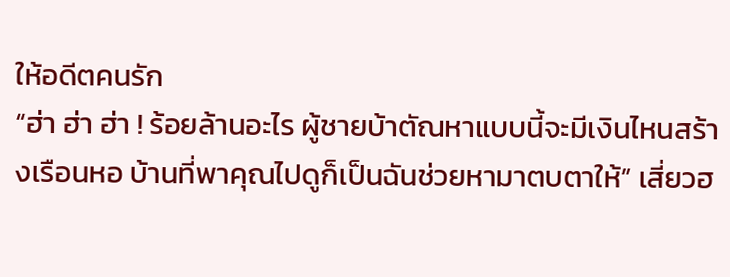ให้อดีตคนรัก
“ฮ่า ฮ่า ฮ่า ! ร้อยล้านอะไร ผู้ชายบ้าตัณหาแบบนี้จะมีเงินไหนสร้างเรือนหอ บ้านที่พาคุณไปดูก็เป็นฉันช่วยหามาตบตาให้” เสี่ยวฮ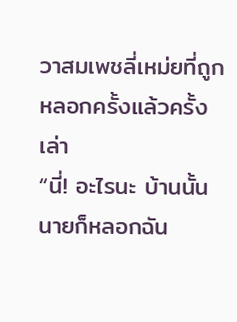วาสมเพชลี่เหม่ยที่ถูกหลอกครั้งแล้วครั้งเล่า
“นี่! อะไรนะ บ้านนั้นนายก็หลอกฉัน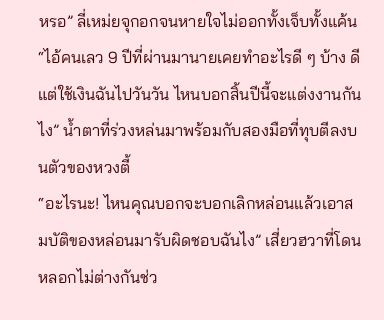หรอ” ลี่เหม่ยจุกอกจนหายใจไม่ออกทั้งเจ็บทั้งแค้น
“ไอ้คนเลว 9 ปีที่ผ่านมานายเคยทำอะไรดี ๆ บ้าง ดีแต่ใช้เงินฉันไปวันวัน ไหนบอกสิ้นปีนี้จะแต่งงานกันไง” น้ำตาที่ร่วงหล่นมาพร้อมกับสองมือที่ทุบตีลงบนตัวของหวงตี้
“อะไรนะ! ไหนคุณบอกจะบอกเลิกหล่อนแล้วเอาสมบัติของหล่อนมารับผิดชอบฉันไง” เสี่ยวฮวาที่โดนหลอกไม่ต่างกันช่ว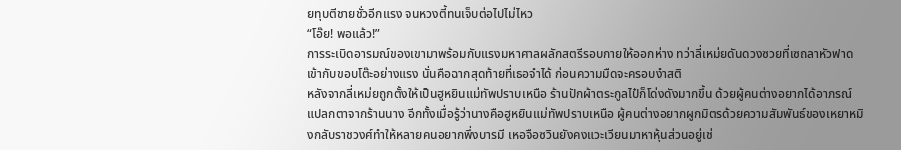ยทุบตีชายชั่วอีกแรง จนหวงตี้ทนเจ็บต่อไปไม่ไหว
“โอ๊ย! พอแล้ว!”
การระเบิดอารมณ์ของเขามาพร้อมกับแรงมหาศาลผลักสตรีรอบกายให้ออกห่าง ทว่าลี่เหม่ยดันดวงซวยที่เซถลาหัวฟาดเข้ากับขอบโต๊ะอย่างแรง นั่นคือฉากสุดท้ายที่เธอจำได้ ก่อนความมืดจะครอบงำสติ
หลังจากลี่เหม่ยถูกตั้งให้เป็นฮูหยินแม่ทัพปราบเหนือ ร้านปักผ้าตระกูลไป๋ก็โด่งดังมากขึ้น ด้วยผู้คนต่างอยากได้อาภรณ์แปลกตาจากร้านนาง อีกทั้งเมื่อรู้ว่านางคือฮูหยินแม่ทัพปราบเหนือ ผู้คนต่างอยากผูกมิตรด้วยความสัมพันธ์ของเหยาหมิงกลับราชวงศ์ทำให้หลายคนอยากพึ่งบารมี เหอจือซวินยังคงแวะเวียนมาหาหุ้นส่วนอยู่เช่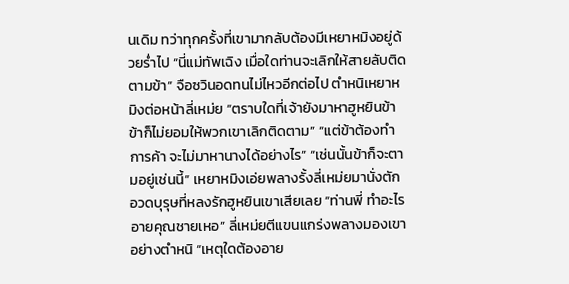นเดิม ทว่าทุกครั้งที่เขามากลับต้องมีเหยาหมิงอยู่ด้วยร่ำไป “นี่แม่ทัพเฉิง เมื่อใดท่านจะเลิกให้สายลับติดตามข้า” จือซวินอดทนไม่ไหวอีกต่อไป ตำหนิเหยาหมิงต่อหน้าลี่เหม่ย “ตราบใดที่เจ้ายังมาหาฮูหยินข้า ข้าก็ไม่ยอมให้พวกเขาเลิกติดตาม” “แต่ข้าต้องทำการค้า จะไม่มาหานางได้อย่างไร” “เช่นนั้นข้าก็จะตามอยู่เช่นนี้” เหยาหมิงเอ่ยพลางรั้งลี่เหม่ยมานั่งตัก อวดบุรุษที่หลงรักฮูหยินเขาเสียเลย “ท่านพี่ ทำอะไรอายคุณชายเหอ” ลี่เหม่ยตีแขนแกร่งพลางมองเขาอย่างตำหนิ “เหตุใดต้องอาย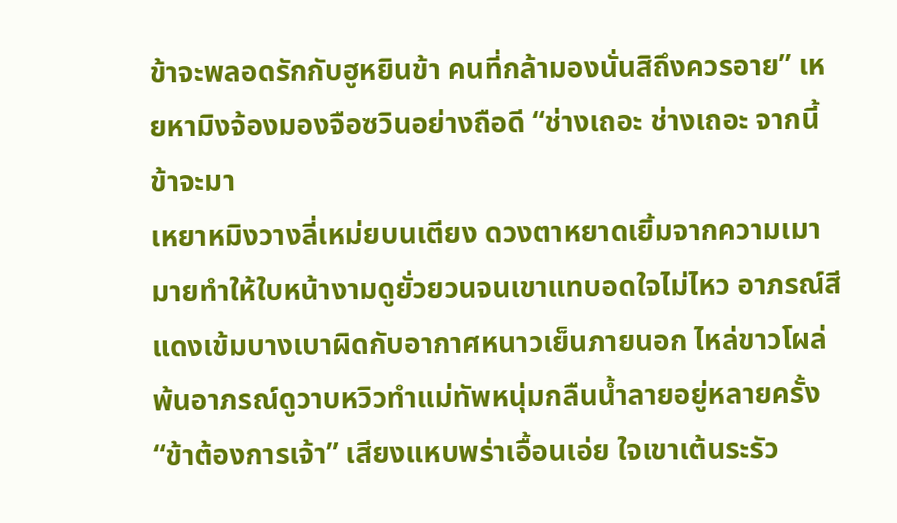ข้าจะพลอดรักกับฮูหยินข้า คนที่กล้ามองนั่นสิถึงควรอาย” เหยหามิงจ้องมองจือซวินอย่างถือดี “ช่างเถอะ ช่างเถอะ จากนี้ข้าจะมา
เหยาหมิงวางลี่เหม่ยบนเตียง ดวงตาหยาดเยิ้มจากความเมามายทำให้ใบหน้างามดูยั่วยวนจนเขาแทบอดใจไม่ไหว อาภรณ์สีแดงเข้มบางเบาผิดกับอากาศหนาวเย็นภายนอก ไหล่ขาวโผล่พ้นอาภรณ์ดูวาบหวิวทำแม่ทัพหนุ่มกลืนน้ำลายอยู่หลายครั้ง “ข้าต้องการเจ้า” เสียงแหบพร่าเอื้อนเอ่ย ใจเขาเต้นระรัว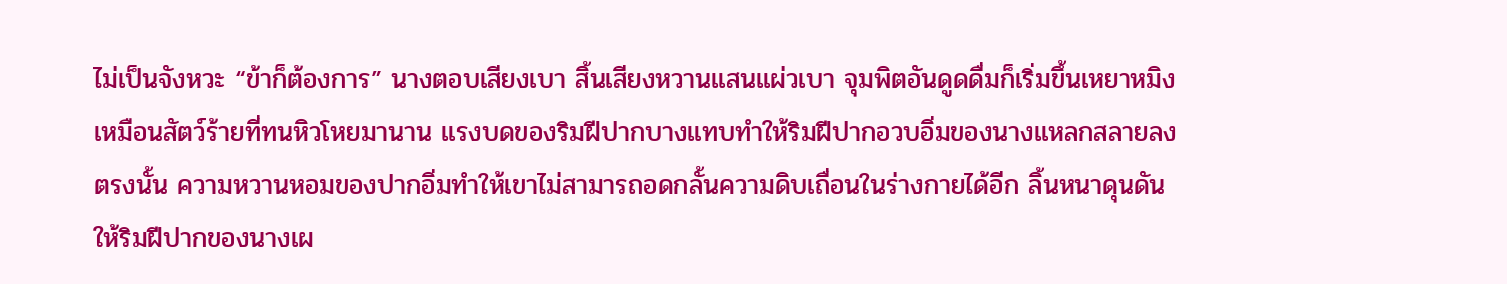ไม่เป็นจังหวะ “ข้าก็ต้องการ” นางตอบเสียงเบา สิ้นเสียงหวานแสนแผ่วเบา จุมพิตอันดูดดื่มก็เริ่มขึ้นเหยาหมิงเหมือนสัตว์ร้ายที่ทนหิวโหยมานาน แรงบดของริมฝีปากบางแทบทำให้ริมฝีปากอวบอิ่มของนางแหลกสลายลงตรงนั้น ความหวานหอมของปากอิ่มทำให้เขาไม่สามารถอดกลั้นความดิบเถื่อนในร่างกายได้อีก ลิ้นหนาดุนดันให้ริมฝีปากของนางเผ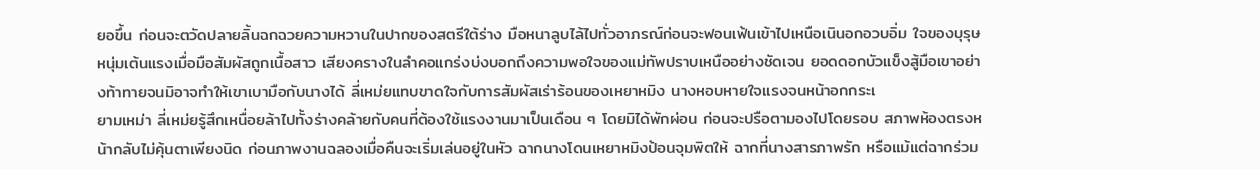ยอขึ้น ก่อนจะตวัดปลายลิ้นฉกฉวยความหวานในปากของสตรีใต้ร่าง มือหนาลูบไล้ไปทั่วอาภรณ์ก่อนจะฟอนเฟ้นเข้าไปเหนือเนินอกอวบอิ่ม ใจของบุรุษหนุ่มเต้นแรงเมื่อมือสัมผัสถูกเนื้อสาว เสียงครางในลำคอแกร่งบ่งบอกถึงความพอใจของแม่ทัพปราบเหนืออย่างชัดเจน ยอดดอกบัวแข็งสู้มือเขาอย่างท้าทายจนมิอาจทำให้เขาเบามือกับนางได้ ลี่เหม่ยแทบขาดใจกับการสัมผัสเร่าร้อนของเหยาหมิง นางหอบหายใจแรงจนหน้าอกกระเ
ยามเหม่า ลี่เหม่ยรู้สึกเหนื่อยล้าไปทั้งร่างคล้ายกับคนที่ต้องใช้แรงงานมาเป็นเดือน ๆ โดยมิได้พักผ่อน ก่อนจะปรือตามองไปโดยรอบ สภาพห้องตรงหน้ากลับไม่คุ้นตาเพียงนิด ก่อนภาพงานฉลองเมื่อคืนจะเริ่มเล่นอยู่ในหัว ฉากนางโดนเหยาหมิงป้อนจุมพิตให้ ฉากที่นางสารภาพรัก หรือแม้แต่ฉากร่วม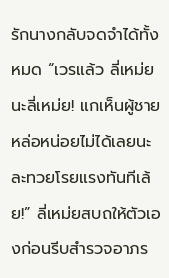รักนางกลับจดจำได้ทั้งหมด “เวรแล้ว ลี่เหม่ยนะลี่เหม่ย! แกเห็นผู้ชายหล่อหน่อยไม่ได้เลยนะ ละทวยโรยแรงทันทีเล้ย!” ลี่เหม่ยสบถให้ตัวเองก่อนรีบสำรวจอาภร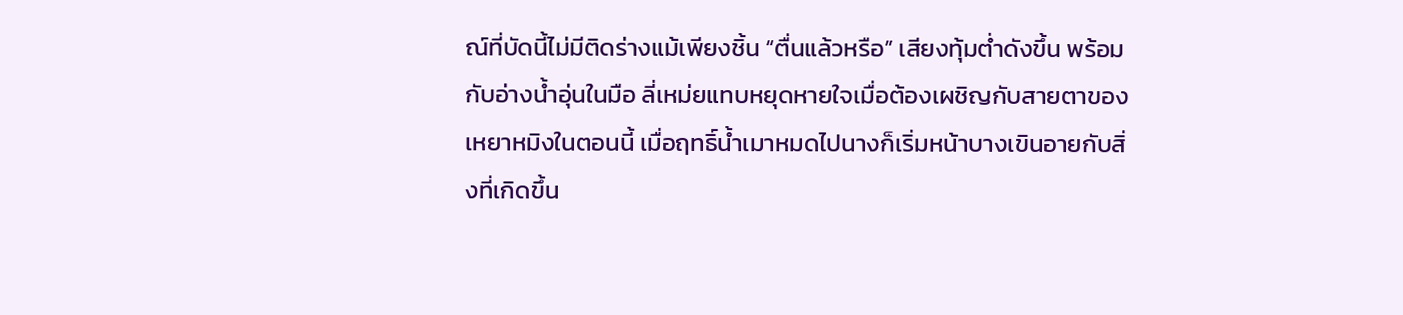ณ์ที่บัดนี้ไม่มีติดร่างแม้เพียงชิ้น “ตื่นแล้วหรือ” เสียงทุ้มต่ำดังขึ้น พร้อมกับอ่างน้ำอุ่นในมือ ลี่เหม่ยแทบหยุดหายใจเมื่อต้องเผชิญกับสายตาของเหยาหมิงในตอนนี้ เมื่อฤทธิ์น้ำเมาหมดไปนางก็เริ่มหน้าบางเขินอายกับสิ่งที่เกิดขึ้น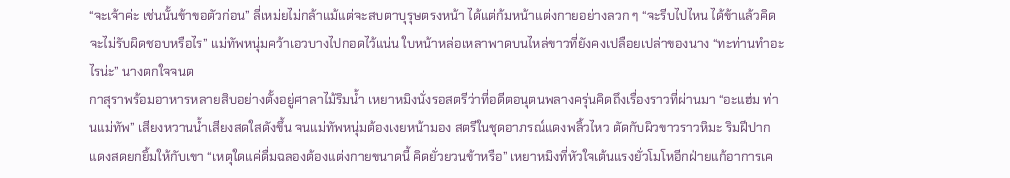“จะเจ้าค่ะ เช่นนั้นข้าขอตัวก่อน” ลี่เหม่ยไม่กล้าแม้แต่จะสบตาบุรุษตรงหน้า ได้แต่ก้มหน้าแต่งกายอย่างลวก ๆ “จะรีบไปไหน ได้ข้าแล้วคิดจะไม่รับผิดชอบหรือไร” แม่ทัพหนุ่มคว้าเอวบางไปกอดไว้แน่น ใบหน้าหล่อเหลาพาดบนไหล่ขาวที่ยังคงเปลือยเปล่าของนาง “ทะท่านทำอะไรน่ะ” นางตกใจจนต
กาสุราพร้อมอาหารหลายสิบอย่างตั้งอยู่ศาลาไม้ริมน้ำ เหยาหมิงนั่งรอสตรีว่าที่อดีตอนุตนพลางครุ่นคิดถึงเรื่องราวที่ผ่านมา “อะแฮ่ม ท่านแม่ทัพ” เสียงหวานน้ำเสียงสดใสดังขึ้น จนแม่ทัพหนุ่มต้องเงยหน้ามอง สตรีในชุดอาภรณ์แดงพลิ้วไหว ตัดกับผิวขาวราวหิมะ ริมฝีปากแดงสดยกยิ้มให้กับเขา “เหตุใดแค่ดื่มฉลองต้องแต่งกายขนาดนี้ คิดยั่วยวนข้าหรือ” เหยาหมิงที่หัวใจเต้นแรงยั่วโมโหอีกฝ่ายแก้อาการเค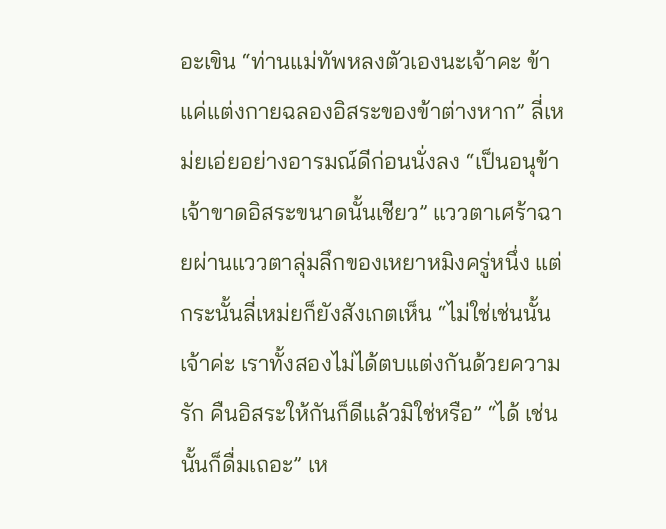อะเขิน “ท่านแม่ทัพหลงตัวเองนะเจ้าคะ ข้าแค่แต่งกายฉลองอิสระของข้าต่างหาก” ลี่เหม่ยเอ่ยอย่างอารมณ์ดีก่อนนั่งลง “เป็นอนุข้า เจ้าขาดอิสระขนาดนั้นเชียว” แววตาเศร้าฉายผ่านแววตาลุ่มลึกของเหยาหมิงครู่หนึ่ง แต่กระนั้นลี่เหม่ยก็ยังสังเกตเห็น “ไม่ใช่เช่นนั้นเจ้าค่ะ เราทั้งสองไม่ได้ตบแต่งกันด้วยความรัก คืนอิสระให้กันก็ดีแล้วมิใช่หรือ” “ได้ เช่นนั้นก็ดื่มเถอะ” เห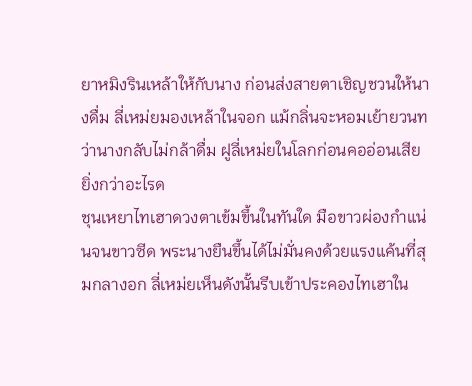ยาหมิงรินเหล้าให้กับนาง ก่อนส่งสายตาเชิญชวนให้นางดื่ม ลี่เหม่ยมองเหล้าในจอก แม้กลิ่นจะหอมเย้ายวนทว่านางกลับไม่กล้าดื่ม ฝูลี่เหม่ยในโลกก่อนคออ่อนเสียยิ่งกว่าอะไรด
ชุนเหยาไทเฮาดวงตาเข้มขึ้นในทันใด มือขาวผ่องกำแน่นจนขาวซีด พระนางยืนขึ้นได้ไม่มั่นคงด้วยแรงแค้นที่สุมกลางอก ลี่เหม่ยเห็นดังนั้นรีบเข้าประคองไทเฮาใน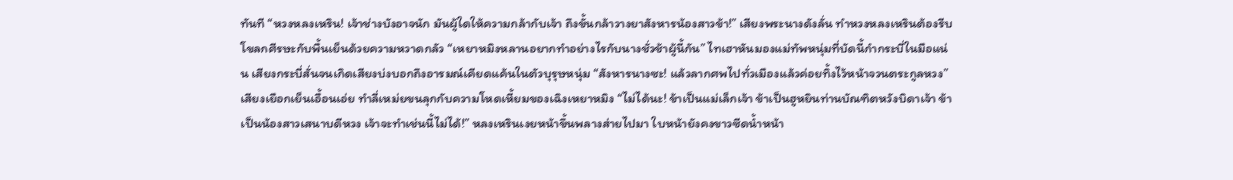ทันที “หวงหลงเหริน! เจ้าช่างบังอาจนัก มันผู้ใดให้ความกล้ากับเจ้า ถึงขั้นกล้าวางยาสังหารน้องสาวข้า!” เสียงพระนางดังลั่น ทำหวงหลงเหรินต้องรีบโขลกศีรษะกับพื้นเย็นด้วยความหวาดกลัว “เหยาหมิงหลานอยากทำอย่างไรกับนางชั่วช้าผู้นี้กัน” ไทเฮาหันมองแม่ทัพหนุ่มที่บัดนี้กำกระบี่ในมือแน่น เสียงกระบี่สั่นจนเกิดเสียงบ่งบอกถึงอารมณ์เคียดแค้นในตัวบุรุษหนุ่ม “สังหารนางซะ! แล้วลากศพไปทั่วเมืองแล้วค่อยทิ้งไว้หน้าจวนตระกูลหวง” เสียงเยือกเย็นเอื้อนเอ่ย ทำลี่เหม่ยขนลุกกับความโหดเหี้ยมของเฉิงเหยาหมิง “ไม่ได้นะ! ข้าเป็นแม่เล็กเจ้า ข้าเป็นฮูหยินท่านบัณฑิตหวังบิดาเจ้า ข้าเป็นน้องสาวเสนาบดีหวง เจ้าจะทำเช่นนี้ไม่ได้!” หลงเหรินเงยหน้าขึ้นพลางส่ายไปมา ใบหน้ายังคงขาวซีดน้ำหน้า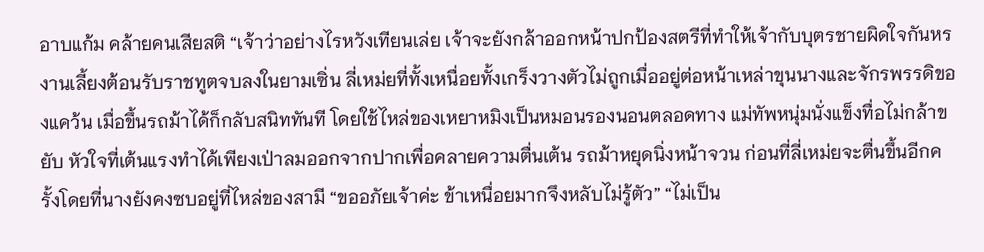อาบแก้ม คล้ายคนเสียสติ “เจ้าว่าอย่างไรหวังเทียนเล่ย เจ้าจะยังกล้าออกหน้าปกป้องสตรีที่ทำให้เจ้ากับบุตรชายผิดใจกันหร
งานเลี้ยงต้อนรับราชทูตจบลงในยามเซิ่น ลี่เหม่ยที่ทั้งเหนื่อยทั้งเกร็งวางตัวไม่ถูกเมื่ออยู่ต่อหน้าเหล่าขุนนางและจักรพรรดิของแคว้น เมื่อขึ้นรถม้าได้ก็กลับสนิททันที โดยใช้ไหล่ของเหยาหมิงเป็นหมอนรองนอนตลอดทาง แม่ทัพหนุ่มนั่งแข็งทื่อไม่กล้าขยับ หัวใจที่เต้นแรงทำได้เพียงเป่าลมออกจากปากเพื่อคลายความตื่นเต้น รถม้าหยุดนิ่งหน้าจวน ก่อนที่ลี่เหม่ยจะตื่นขึ้นอีกครั้งโดยที่นางยังคงซบอยู่ที่ไหล่ของสามี “ขออภัยเจ้าค่ะ ข้าเหนื่อยมากจึงหลับไม่รู้ตัว” “ไม่เป็น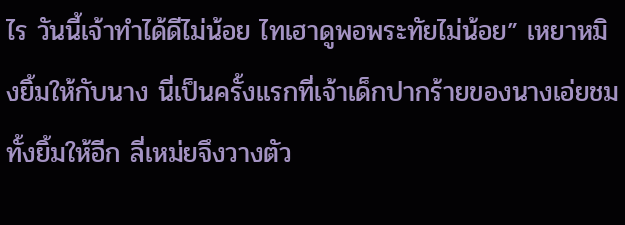ไร วันนี้เจ้าทำได้ดีไม่น้อย ไทเฮาดูพอพระทัยไม่น้อย” เหยาหมิงยิ้มให้กับนาง นี่เป็นครั้งแรกที่เจ้าเด็กปากร้ายของนางเอ่ยชมทั้งยิ้มให้อีก ลี่เหม่ยจึงวางตัว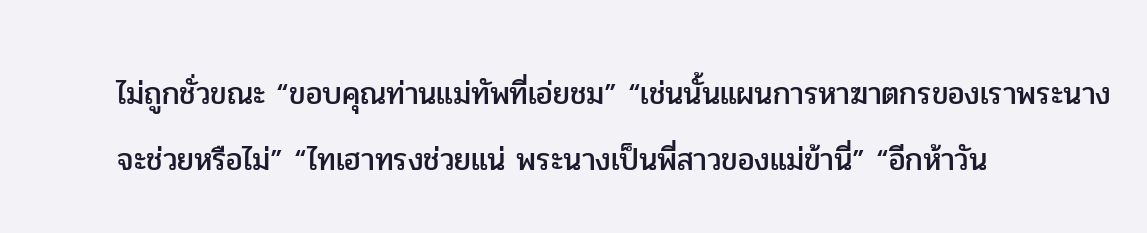ไม่ถูกชั่วขณะ “ขอบคุณท่านแม่ทัพที่เอ่ยชม” “เช่นนั้นแผนการหาฆาตกรของเราพระนางจะช่วยหรือไม่” “ไทเฮาทรงช่วยแน่ พระนางเป็นพี่สาวของแม่ข้านี่” “อีกห้าวัน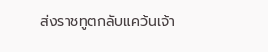ส่งราชทูตกลับแคว้นเจ้า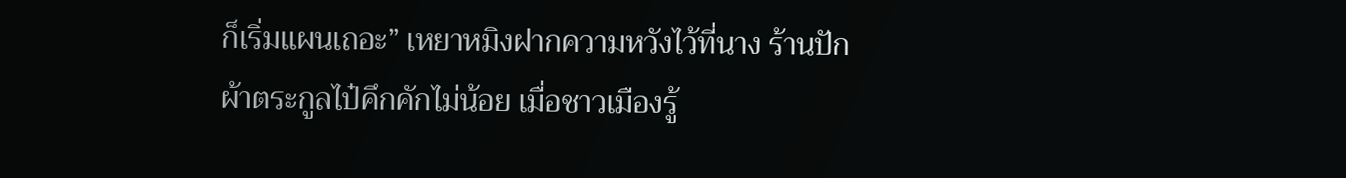ก็เริ่มแผนเถอะ” เหยาหมิงฝากความหวังไว้ที่นาง ร้านปักผ้าตระกูลไป๋คึกคักไม่น้อย เมื่อชาวเมืองรู้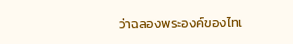ว่าฉลองพระองค์ของไทเ